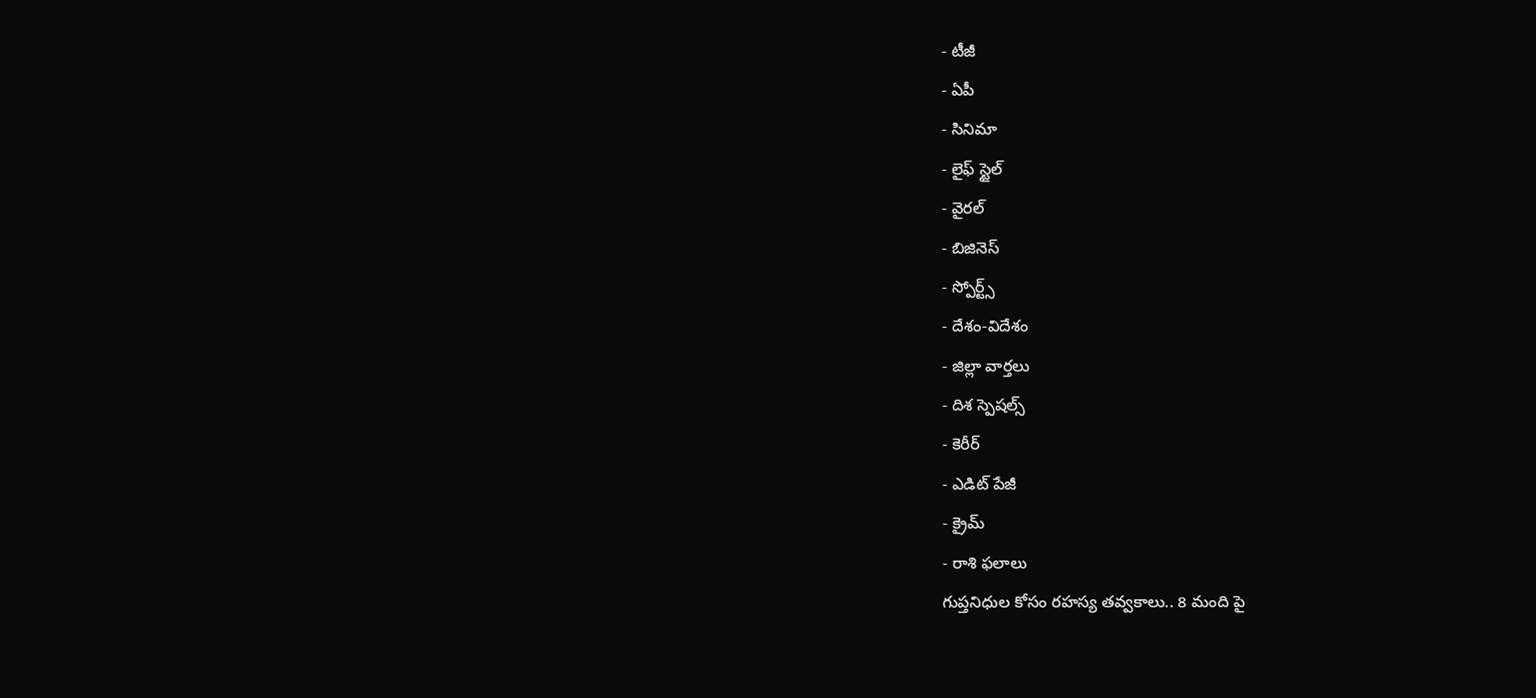- టీజీ
- ఏపీ
- సినిమా
- లైఫ్ స్టైల్
- వైరల్
- బిజినెస్
- స్పోర్ట్స్
- దేశం-విదేశం
- జిల్లా వార్తలు
- దిశ స్పెషల్స్
- కెరీర్
- ఎడిట్ పేజీ
- క్రైమ్
- రాశి ఫలాలు
గుప్తనిధుల కోసం రహస్య తవ్వకాలు.. 8 మంది పై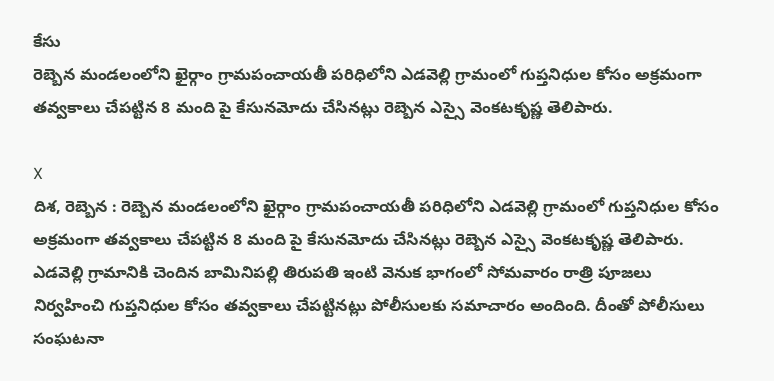కేసు
రెబ్బెన మండలంలోని ఖైర్గాం గ్రామపంచాయతీ పరిధిలోని ఎడవెల్లి గ్రామంలో గుప్తనిధుల కోసం అక్రమంగా తవ్వకాలు చేపట్టిన 8 మంది పై కేసునమోదు చేసినట్లు రెబ్బెన ఎస్సై వెంకటకృష్ణ తెలిపారు.

X
దిశ, రెబ్బెన : రెబ్బెన మండలంలోని ఖైర్గాం గ్రామపంచాయతీ పరిధిలోని ఎడవెల్లి గ్రామంలో గుప్తనిధుల కోసం అక్రమంగా తవ్వకాలు చేపట్టిన 8 మంది పై కేసునమోదు చేసినట్లు రెబ్బెన ఎస్సై వెంకటకృష్ణ తెలిపారు. ఎడవెల్లి గ్రామానికి చెందిన బామినిపల్లి తిరుపతి ఇంటి వెనుక భాగంలో సోమవారం రాత్రి పూజలు నిర్వహించి గుప్తనిధుల కోసం తవ్వకాలు చేపట్టినట్లు పోలీసులకు సమాచారం అందింది. దీంతో పోలీసులు సంఘటనా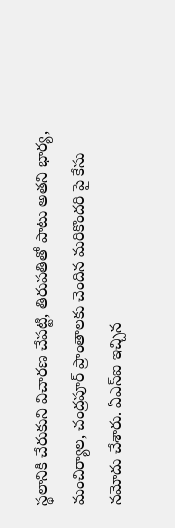స్థలానికి చేరుకుని విచారణ చేపట్టి, తిరుపతితో పాటు అతని భార్య, మంచిర్యాల, చంద్రపూర్ ప్రాంతాలకు చెందిన మరికొందరి పై కేసు నమోదు చేశారు. ఏఎస్ఐ ఇచ్చిన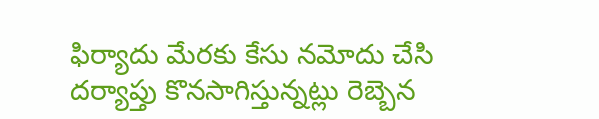ఫిర్యాదు మేరకు కేసు నమోదు చేసి దర్యాప్తు కొనసాగిస్తున్నట్లు రెబ్బెన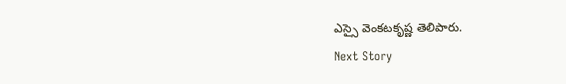ఎస్సై వెంకటకృష్ణ తెలిపారు.
Next Story